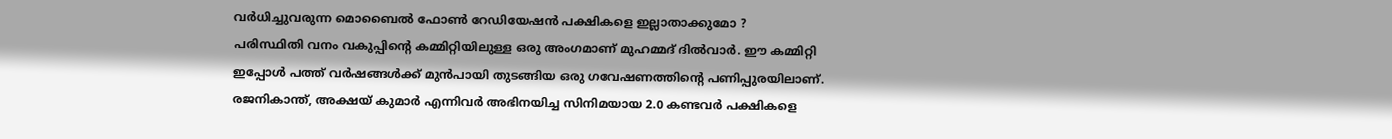വർധിച്ചുവരുന്ന മൊബൈൽ ഫോൺ റേഡിയേഷൻ പക്ഷികളെ ഇല്ലാതാക്കുമോ ?
പരിസ്ഥിതി വനം വകുപ്പിന്റെ കമ്മിറ്റിയിലുള്ള ഒരു അംഗമാണ് മുഹമ്മദ് ദിൽവാർ. ഈ കമ്മിറ്റി ഇപ്പോൾ പത്ത് വർഷങ്ങൾക്ക് മുൻപായി തുടങ്ങിയ ഒരു ഗവേഷണത്തിന്റെ പണിപ്പുരയിലാണ്.
രജനികാന്ത്, അക്ഷയ് കുമാർ എന്നിവർ അഭിനയിച്ച സിനിമയായ 2.0 കണ്ടവർ പക്ഷികളെ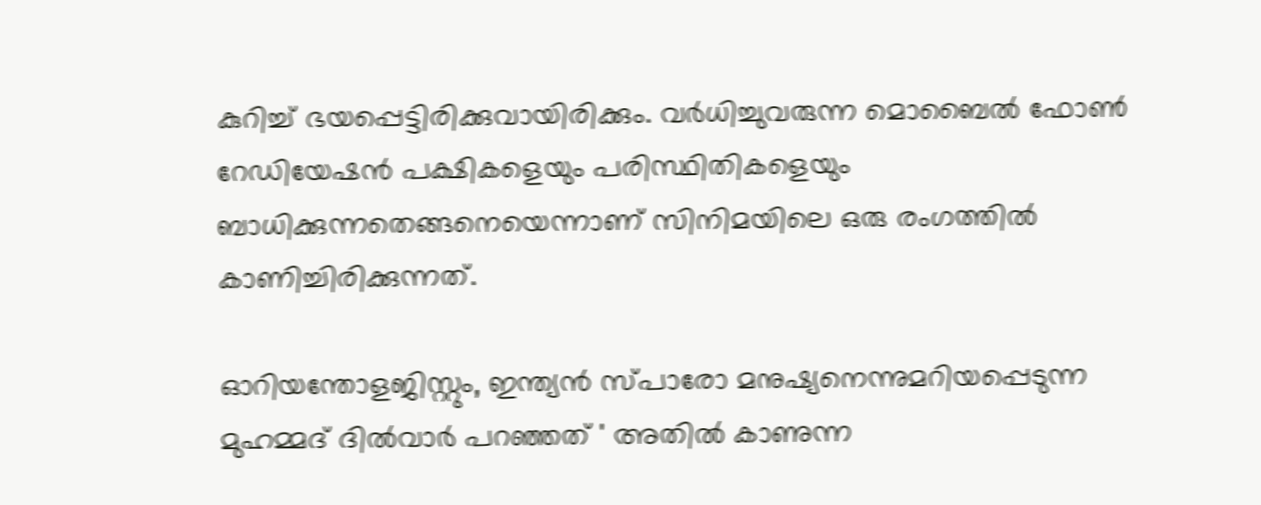കുറിച്ച് ഭയപ്പെട്ടിരിക്കുവായിരിക്കും. വർധിച്ചുവരുന്ന മൊബൈൽ ഫോൺ റേഡിയേഷൻ പക്ഷികളെയും പരിസ്ഥിതികളെയും ബാധിക്കുന്നതെങ്ങനെയെന്നാണ് സിനിമയിലെ ഒരു രംഗത്തിൽ കാണിച്ചിരിക്കുന്നത്.

ഓറിയന്തോളജിസ്റ്റും, ഇന്ത്യൻ സ്പാരോ മനുഷ്യനെന്നുമറിയപ്പെടുന്ന മുഹമ്മദ് ദിൽവാർ പറഞ്ഞത് ' അതിൽ കാണുന്ന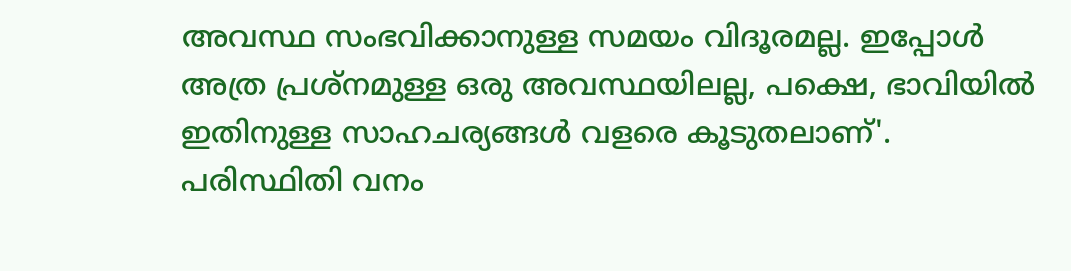അവസ്ഥ സംഭവിക്കാനുള്ള സമയം വിദൂരമല്ല. ഇപ്പോൾ അത്ര പ്രശ്നമുള്ള ഒരു അവസ്ഥയിലല്ല, പക്ഷെ, ഭാവിയിൽ ഇതിനുള്ള സാഹചര്യങ്ങൾ വളരെ കൂടുതലാണ്'.
പരിസ്ഥിതി വനം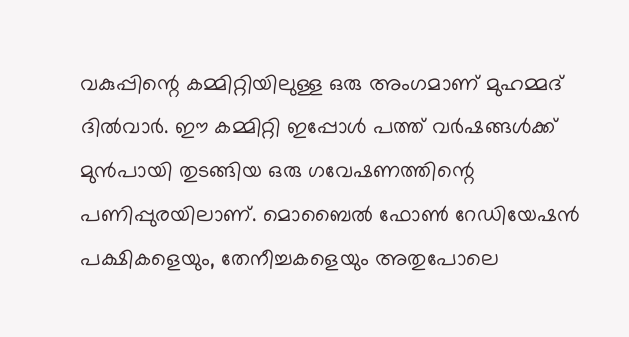വകുപ്പിന്റെ കമ്മിറ്റിയിലുള്ള ഒരു അംഗമാണ് മുഹമ്മദ് ദിൽവാർ. ഈ കമ്മിറ്റി ഇപ്പോൾ പത്ത് വർഷങ്ങൾക്ക് മുൻപായി തുടങ്ങിയ ഒരു ഗവേഷണത്തിന്റെ പണിപ്പുരയിലാണ്. മൊബൈൽ ഫോൺ റേഡിയേഷൻ പക്ഷികളെയും, തേനീച്ചകളെയും അതുപോലെ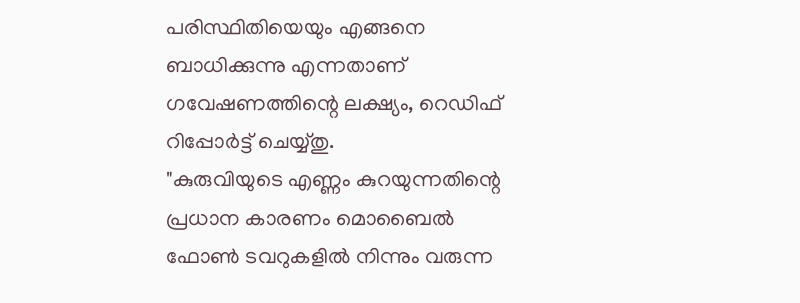പരിസ്ഥിതിയെയും എങ്ങനെ ബാധിക്കുന്നു എന്നതാണ് ഗവേഷണത്തിന്റെ ലക്ഷ്യം, റെഡിഫ് റിപ്പോർട്ട് ചെയ്യ്തു.
"കുരുവിയുടെ എണ്ണം കുറയുന്നതിന്റെ പ്രധാന കാരണം മൊബൈൽ ഫോൺ ടവറുകളിൽ നിന്നും വരുന്ന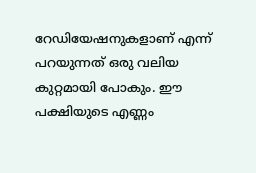റേഡിയേഷനുകളാണ് എന്ന് പറയുന്നത് ഒരു വലിയ കുറ്റമായി പോകും. ഈ പക്ഷിയുടെ എണ്ണം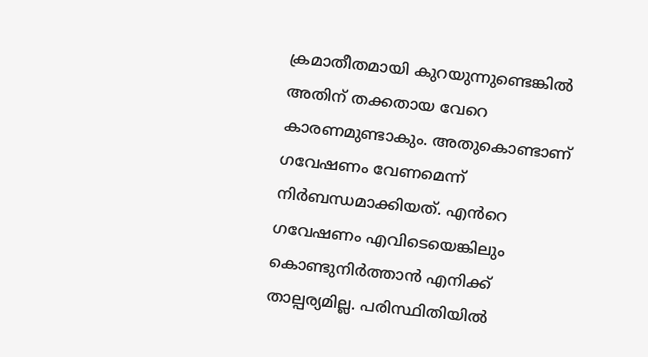ക്രമാതീതമായി കുറയുന്നുണ്ടെങ്കിൽ അതിന് തക്കതായ വേറെ കാരണമുണ്ടാകും. അതുകൊണ്ടാണ് ഗവേഷണം വേണമെന്ന് നിർബന്ധമാക്കിയത്. എൻറെ ഗവേഷണം എവിടെയെങ്കിലും കൊണ്ടുനിർത്താൻ എനിക്ക് താല്പര്യമില്ല. പരിസ്ഥിതിയിൽ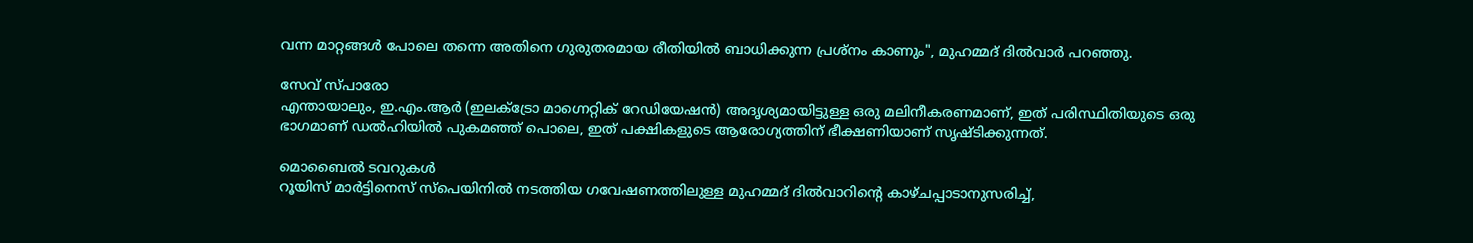വന്ന മാറ്റങ്ങൾ പോലെ തന്നെ അതിനെ ഗുരുതരമായ രീതിയിൽ ബാധിക്കുന്ന പ്രശ്നം കാണും", മുഹമ്മദ് ദിൽവാർ പറഞ്ഞു.

സേവ് സ്പാരോ
എന്തായാലും, ഇ.എം.ആർ (ഇലക്ട്രോ മാഗ്നെറ്റിക് റേഡിയേഷൻ) അദൃശ്യമായിട്ടുള്ള ഒരു മലിനീകരണമാണ്, ഇത് പരിസ്ഥിതിയുടെ ഒരു ഭാഗമാണ് ഡൽഹിയിൽ പുകമഞ്ഞ് പൊലെ, ഇത് പക്ഷികളുടെ ആരോഗ്യത്തിന് ഭീക്ഷണിയാണ് സൃഷ്ടിക്കുന്നത്.

മൊബൈൽ ടവറുകൾ
റൂയിസ് മാർട്ടിനെസ് സ്പെയിനിൽ നടത്തിയ ഗവേഷണത്തിലുള്ള മുഹമ്മദ് ദിൽവാറിന്റെ കാഴ്ചപ്പാടാനുസരിച്ച്,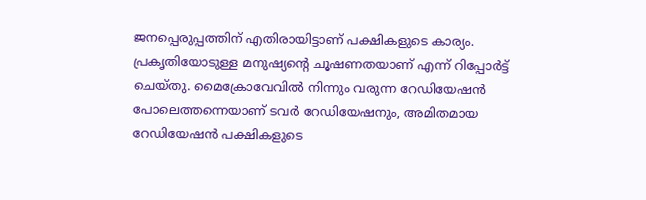ജനപ്പെരുപ്പത്തിന് എതിരായിട്ടാണ് പക്ഷികളുടെ കാര്യം. പ്രകൃതിയോടുള്ള മനുഷ്യന്റെ ചൂഷണതയാണ് എന്ന് റിപ്പോർട്ട് ചെയ്തു. മൈക്രോവേവിൽ നിന്നും വരുന്ന റേഡിയേഷൻ പോലെത്തന്നെയാണ് ടവർ റേഡിയേഷനും, അമിതമായ റേഡിയേഷൻ പക്ഷികളുടെ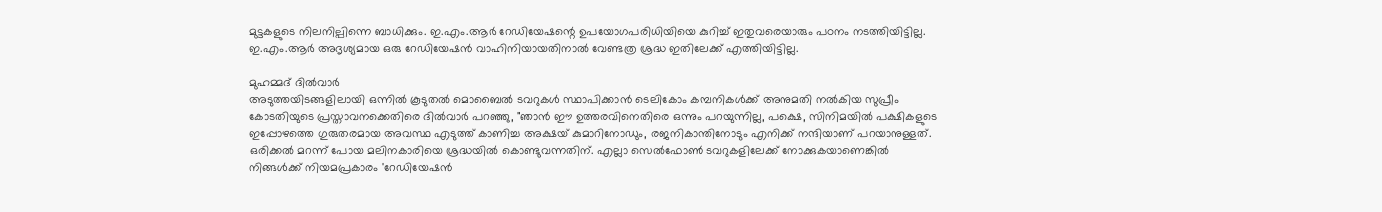മുട്ടകളുടെ നിലനില്പിന്നെ ബാധിക്കും. ഇ.എം.ആർ റേഡിയേഷന്റെ ഉപയോഗപരിധിയിയെ കുറിച്ച് ഇതുവരെയാരും പഠനം നടത്തിയിട്ടില്ല. ഇ.എം.ആർ അദൃശ്യമായ ഒരു റേഡിയേഷൻ വാഹിനിയായതിനാൽ വേണ്ടത്ര ശ്രദ്ധ ഇതിലേക്ക് എത്തിയിട്ടില്ല.

മുഹമ്മദ് ദിൽവാർ
അടുത്തയിടങ്ങളിലായി ഒന്നിൽ കൂടുതൽ മൊബൈൽ ടവറുകൾ സ്ഥാപിക്കാൻ ടെലികോം കമ്പനികൾക്ക് അനുമതി നൽകിയ സുപ്രീം കോടതിയുടെ പ്രസ്താവനക്കെതിരെ ദിൽവാർ പറഞ്ഞു, "ഞാൻ ഈ ഉത്തരവിനെതിരെ ഒന്നും പറയുന്നില്ല, പക്ഷെ, സിനിമയിൽ പക്ഷികളുടെ ഇപ്പോഴത്തെ ഗുരുതരമായ അവസ്ഥ എടുത്ത് കാണിച്ച അക്ഷയ് കുമാറിനോഡും, രജനികാന്തിനോടും എനിക്ക് നന്ദിയാണ് പറയാനുള്ളത്. ഒരിക്കൽ മറന്ന് പോയ മലിനകാരിയെ ശ്രദ്ധയിൽ കൊണ്ടുവന്നതിന്. എല്ലാ സെൽഫോൺ ടവറുകളിലേക്ക് നോക്കുകയാണെങ്കിൽ നിങ്ങൾക്ക് നിയമപ്രകാരം 'റേഡിയേഷൻ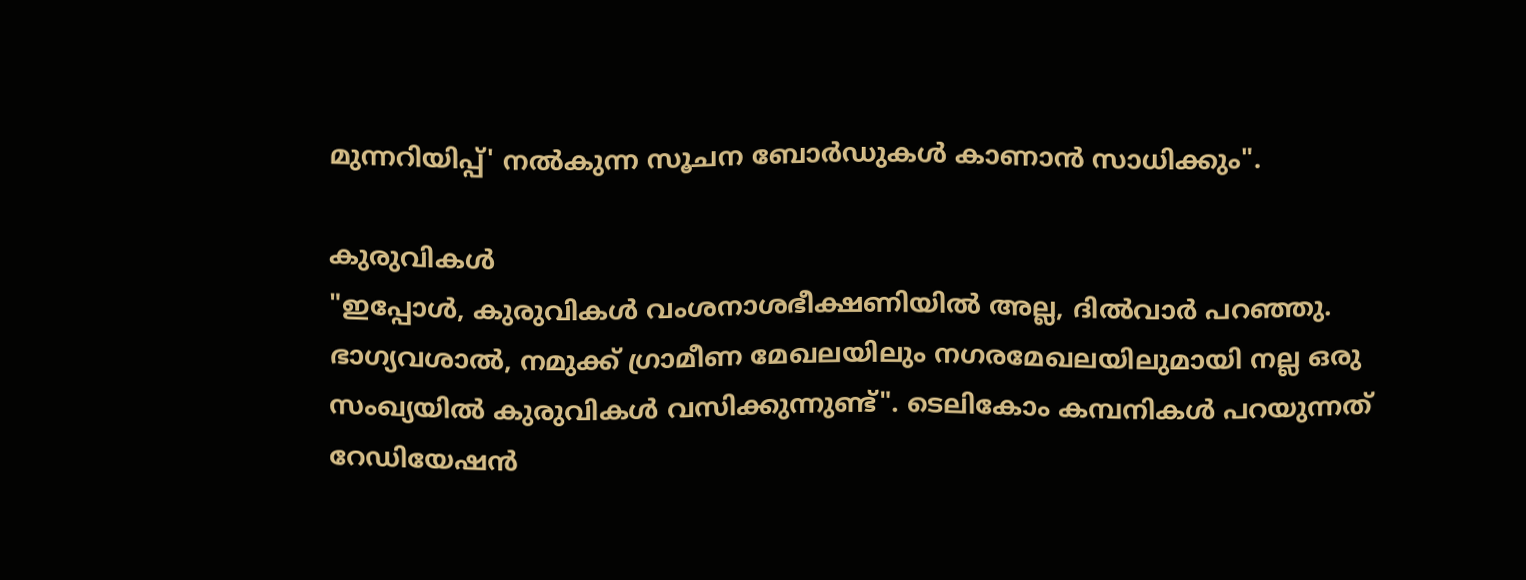മുന്നറിയിപ്പ്' നൽകുന്ന സൂചന ബോർഡുകൾ കാണാൻ സാധിക്കും".

കുരുവികൾ
"ഇപ്പോൾ, കുരുവികൾ വംശനാശഭീക്ഷണിയിൽ അല്ല, ദിൽവാർ പറഞ്ഞു. ഭാഗ്യവശാൽ, നമുക്ക് ഗ്രാമീണ മേഖലയിലും നഗരമേഖലയിലുമായി നല്ല ഒരു സംഖ്യയിൽ കുരുവികൾ വസിക്കുന്നുണ്ട്". ടെലികോം കമ്പനികൾ പറയുന്നത് റേഡിയേഷൻ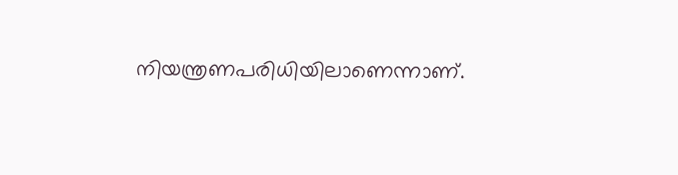നിയന്ത്രണപരിധിയിലാണെന്നാണ്.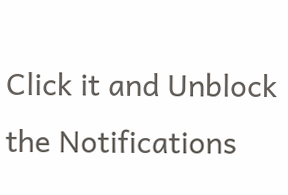Click it and Unblock the Notifications